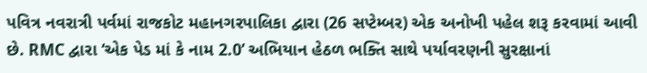પવિત્ર નવરાત્રી પર્વમાં રાજકોટ મહાનગરપાલિકા દ્વારા (26 સપ્ટેમ્બર) એક અનોખી પહેલ શરૂ કરવામાં આવી છે. RMC દ્વારા ‘એક પેડ માં કે નામ 2.0’ અભિયાન હેઠળ ભક્તિ સાથે પર્યાવરણની સુરક્ષાનાં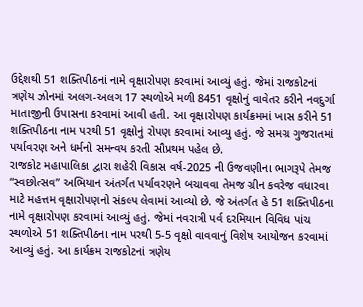ઉદ્દેશથી 51 શક્તિપીઠનાં નામે વૃક્ષારોપણ કરવામાં આવ્યું હતું. જેમાં રાજકોટનાં ત્રણેય ઝોનમાં અલગ-અલગ 17 સ્થળોએ મળી 8451 વૃક્ષોનું વાવેતર કરીને નવદુર્ગા માતાજીની ઉપાસના કરવામાં આવી હતી. આ વૃક્ષારોપણ કાર્યક્રમમાં ખાસ કરીને 51 શક્તિપીઠના નામ પરથી 51 વૃક્ષોનું રોપણ કરવામાં આવ્યુ હતું. જે સમગ્ર ગુજરાતમાં પર્યાવરણ અને ધર્મનો સમન્વય કરતી સૌપ્રથમ પહેલ છે.
રાજકોટ મહાપાલિકા દ્વારા શહેરી વિકાસ વર્ષ-2025 ની ઉજવણીના ભાગરૂપે તેમજ “સ્વછોત્સવ” અભિયાન અંતર્ગત પર્યાવરણને બચાવવા તેમજ ગ્રીન કવરેજ વધારવા માટે મહત્તમ વૃક્ષારોપણનો સંકલ્પ લેવામાં આવ્યો છે. જે અંતર્ગત હે 51 શક્તિપીઠના નામે વૃક્ષારોપણ કરવામાં આવ્યું હતું. જેમાં નવરાત્રી પર્વ દરમિયાન વિવિધ પાંચ સ્થળોએ 51 શક્તિપીઠના નામ પરથી 5-5 વૃક્ષો વાવવાનું વિશેષ આયોજન કરવામાં આવ્યું હતું. આ કાર્યક્રમ રાજકોટનાં ત્રણેય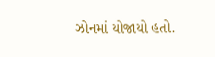ઝોનમાં યોજાયો હતો.